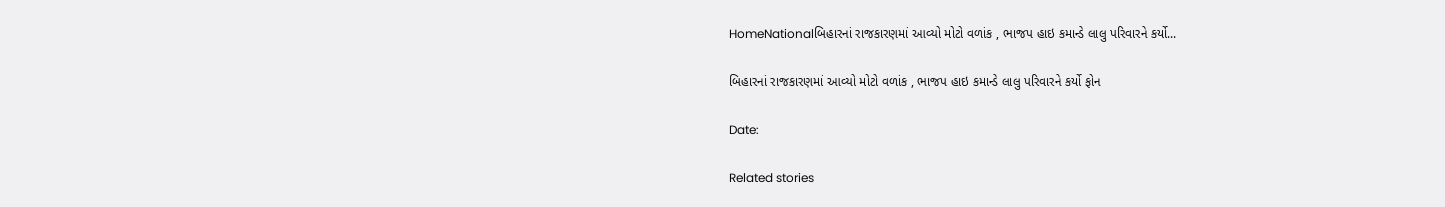HomeNationalબિહારનાં રાજકારણમાં આવ્યો મોટો વળાંક , ભાજપ હાઇ કમાન્ડે લાલુ પરિવારને કર્યો...

બિહારનાં રાજકારણમાં આવ્યો મોટો વળાંક , ભાજપ હાઇ કમાન્ડે લાલુ પરિવારને કર્યો ફોન

Date:

Related stories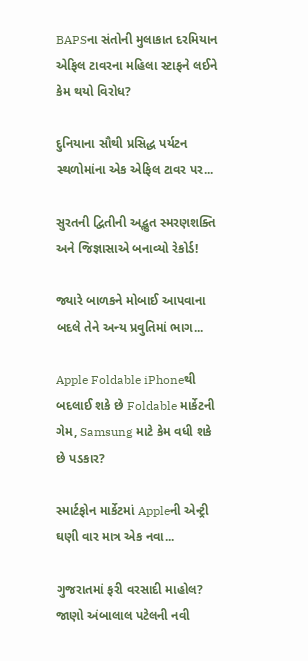BAPSના સંતોની મુલાકાત દરમિયાન એફિલ ટાવરના મહિલા સ્ટાફને લઈને કેમ થયો વિરોધ?

દુનિયાના સૌથી પ્રસિદ્ધ પર્યટન સ્થળોમાંના એક એફિલ ટાવર પર...

સુરતની દ્વિતીની અદ્ભુત સ્મરણશક્તિ અને જિજ્ઞાસાએ બનાવ્યો રેકોર્ડ!

જ્યારે બાળકને મોબાઈ આપવાના બદલે તેને અન્ય પ્રવુતિમાં ભાગ...

Apple Foldable iPhoneથી બદલાઈ શકે છે Foldable માર્કેટની ગેમ, Samsung માટે કેમ વધી શકે છે પડકાર?

સ્માર્ટફોન માર્કેટમાં Appleની એન્ટ્રી ઘણી વાર માત્ર એક નવા...

ગુજરાતમાં ફરી વરસાદી માહોલ? જાણો અંબાલાલ પટેલની નવી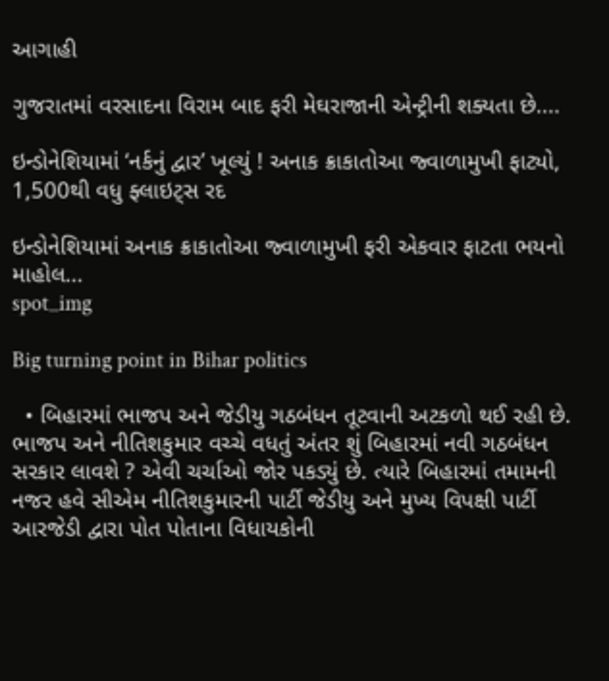આગાહી

ગુજરાતમાં વરસાદના વિરામ બાદ ફરી મેઘરાજાની એન્ટ્રીની શક્યતા છે....

ઇન્ડોનેશિયામાં ‘નર્કનું દ્વાર’ ખૂલ્યું ! અનાક ક્રાકાતોઆ જ્વાળામુખી ફાટ્યો, 1,500થી વધુ ફ્લાઇટ્સ રદ

ઇન્ડોનેશિયામાં અનાક ક્રાકાતોઆ જ્વાળામુખી ફરી એકવાર ફાટતા ભયનો માહોલ...
spot_img

Big turning point in Bihar politics

  • બિહારમાં ભાજપ અને જેડીયુ ગઠબંધન તૂટવાની અટકળો થઈ રહી છે. ભાજપ અને નીતિશકુમાર વચ્ચે વધતું અંતર શું બિહારમાં નવી ગઠબંધન સરકાર લાવશે ? એવી ચર્ચાઓ જોર પકડ્યું છે. ત્યારે બિહારમાં તમામની નજર હવે સીએમ નીતિશકુમારની પાર્ટી જેડીયુ અને મુખ્ય વિપક્ષી પાર્ટી આરજેડી દ્વારા પોત પોતાના વિધાયકોની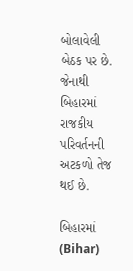બોલાવેલી બેઠક પર છે. જેનાથી બિહારમાં રાજકીય પરિવર્તનની અટકળો તેજ થઈ છે.

બિહારમાં (Bihar)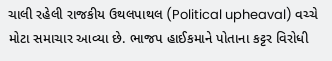ચાલી રહેલી રાજકીય ઉથલપાથલ (Political upheaval) વચ્ચે મોટા સમાચાર આવ્યા છે. ભાજપ હાઈકમાને પોતાના કટ્ટર વિરોધી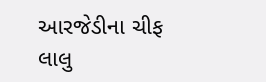આરજેડીના ચીફ લાલુ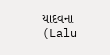યાદવના (Lalu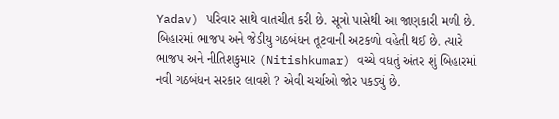Yadav) પરિવાર સાથે વાતચીત કરી છે. સૂત્રો પાસેથી આ જાણકારી મળી છે. બિહારમાં ભાજપ અને જેડીયુ ગઠબંધન તૂટવાની અટકળો વહેતી થઈ છે. ત્યારે ભાજપ અને નીતિશકુમાર (Nitishkumar) વચ્ચે વધતું અંતર શું બિહારમાં નવી ગઠબંધન સરકાર લાવશે ? એવી ચર્ચાઓ જોર પકડ્યું છે.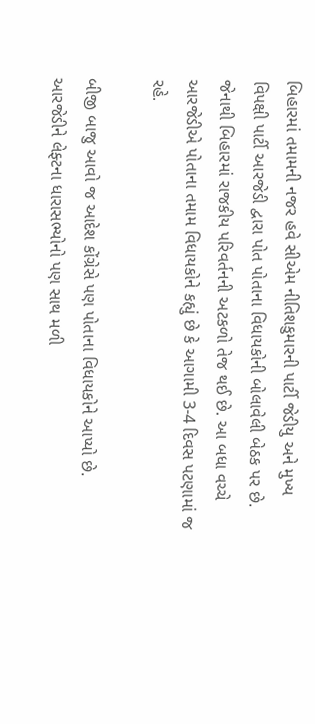બિહારમાં તમામની નજર હવે સીએમ નીતિશકુમારની પાર્ટી જેડીયુ અને મુખ્ય વિપક્ષી પાર્ટી આરજેડી દ્વારા પોત પોતાના વિધાયકોની બોલાવેલી બેઠક પર છે. જેનાથી બિહારમાં રાજકીય પરિવર્તનની અટકળો તેજ થઈ છે. આ બધા વચ્ચે આરજેડીએ પોતાના તમામ વિધાયકોને કહ્યું છે કે આગામી 3-4 દિવસ પટણામાં જ રહે.

બીજી બાજુ આવો જ આદેશ કોંગ્રેસે પણ પોતાના વિધાયકોને આપ્યો છે. આરજેડીને લેફ્ટના ધારાસભ્યોનો પણ સાથ મળી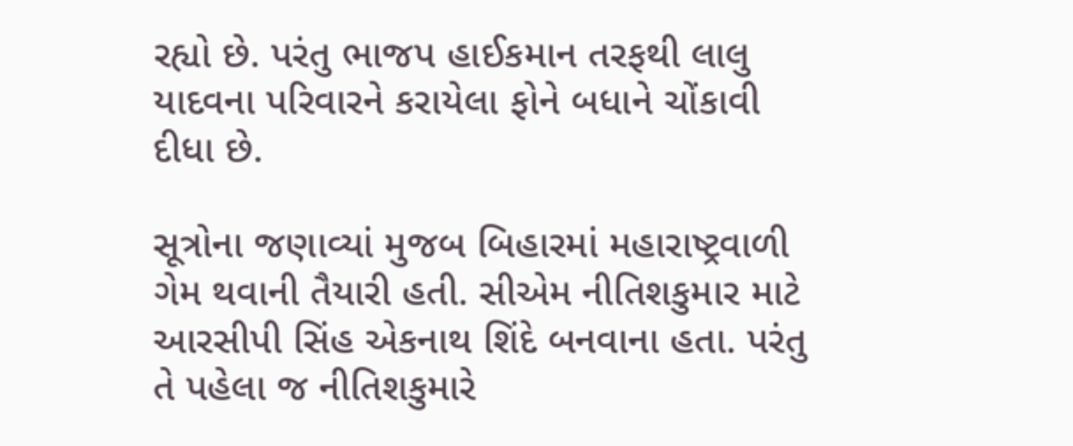રહ્યો છે. પરંતુ ભાજપ હાઈકમાન તરફથી લાલુ યાદવના પરિવારને કરાયેલા ફોને બધાને ચોંકાવી દીધા છે.

સૂત્રોના જણાવ્યાં મુજબ બિહારમાં મહારાષ્ટ્રવાળી ગેમ થવાની તૈયારી હતી. સીએમ નીતિશકુમાર માટે આરસીપી સિંહ એકનાથ શિંદે બનવાના હતા. પરંતુ તે પહેલા જ નીતિશકુમારે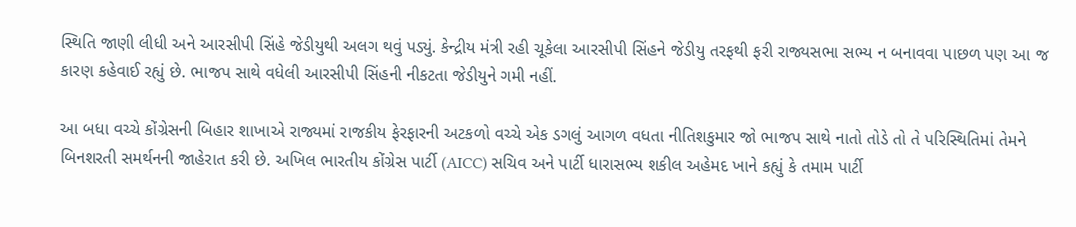સ્થિતિ જાણી લીધી અને આરસીપી સિંહે જેડીયુથી અલગ થવું પડ્યું. કેન્દ્રીય મંત્રી રહી ચૂકેલા આરસીપી સિંહને જેડીયુ તરફથી ફરી રાજ્યસભા સભ્ય ન બનાવવા પાછળ પણ આ જ કારણ કહેવાઈ રહ્યું છે. ભાજપ સાથે વધેલી આરસીપી સિંહની નીકટતા જેડીયુને ગમી નહીં.

આ બધા વચ્ચે કોંગ્રેસની બિહાર શાખાએ રાજ્યમાં રાજકીય ફેરફારની અટકળો વચ્ચે એક ડગલું આગળ વધતા નીતિશકુમાર જો ભાજપ સાથે નાતો તોડે તો તે પરિસ્થિતિમાં તેમને બિનશરતી સમર્થનની જાહેરાત કરી છે. અખિલ ભારતીય કોંગ્રેસ પાર્ટી (AICC) સચિવ અને પાર્ટી ધારાસભ્ય શકીલ અહેમદ ખાને કહ્યું કે તમામ પાર્ટી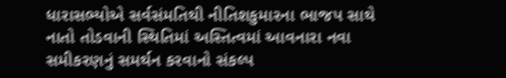ધારાસભ્યોએ સર્વસંમતિથી નીતિશકુમારના ભાજપ સાથે નાતો તોડવાની સ્થિતિમાં અસ્તિત્વમાં આવનારા નવા સમીકરણનું સમર્થન કરવાનો સંકલ્પ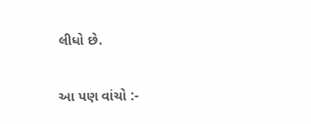લીધો છે.

આ પણ વાંચો :-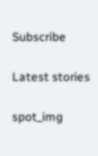Subscribe

Latest stories

spot_img